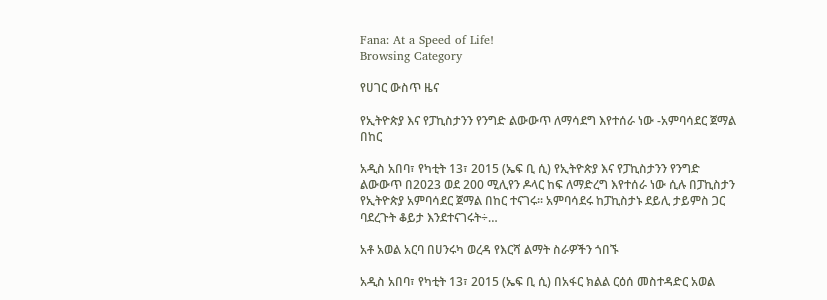Fana: At a Speed of Life!
Browsing Category

የሀገር ውስጥ ዜና

የኢትዮጵያ እና የፓኪስታንን የንግድ ልውውጥ ለማሳደግ እየተሰራ ነው -አምባሳደር ጀማል በከር

አዲስ አበባ፣ የካቲት 13፣ 2015 (ኤፍ ቢ ሲ) የኢትዮጵያ እና የፓኪስታንን የንግድ ልውውጥ በ2023 ወደ 200 ሚሊየን ዶላር ከፍ ለማድረግ እየተሰራ ነው ሲሉ በፓኪስታን የኢትዮጵያ አምባሳደር ጀማል በከር ተናገሩ፡፡ አምባሳደሩ ከፓኪስታኑ ደይሊ ታይምስ ጋር ባደረጉት ቆይታ እንደተናገሩት÷…

አቶ አወል አርባ በሀንሩካ ወረዳ የእርሻ ልማት ስራዎችን ጎበኙ

አዲስ አበባ፣ የካቲት 13፣ 2015 (ኤፍ ቢ ሲ) በአፋር ክልል ርዕሰ መስተዳድር አወል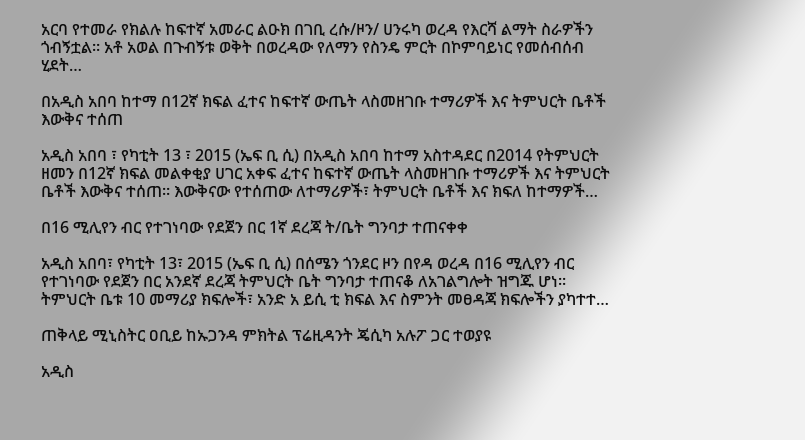አርባ የተመራ የክልሉ ከፍተኛ አመራር ልዑክ በገቢ ረሱ/ዞን/ ሀንሩካ ወረዳ የእርሻ ልማት ስራዎችን ጎብኝቷል። አቶ አወል በጉብኝቱ ወቅት በወረዳው የለማን የስንዴ ምርት በኮምባይነር የመሰብሰብ ሂደት…

በአዲስ አበባ ከተማ በ12ኛ ክፍል ፈተና ከፍተኛ ውጤት ላስመዘገቡ ተማሪዎች እና ትምህርት ቤቶች እውቅና ተሰጠ

አዲስ አበባ ፣ የካቲት 13 ፣ 2015 (ኤፍ ቢ ሲ) በአዲስ አበባ ከተማ አስተዳደር በ2014 የትምህርት ዘመን በ12ኛ ክፍል መልቀቂያ ሀገር አቀፍ ፈተና ከፍተኛ ውጤት ላስመዘገቡ ተማሪዎች እና ትምህርት ቤቶች እውቅና ተሰጠ። እውቅናው የተሰጠው ለተማሪዎች፣ ትምህርት ቤቶች እና ክፍለ ከተማዎች…

በ16 ሚሊየን ብር የተገነባው የደጀን በር 1ኛ ደረጃ ት/ቤት ግንባታ ተጠናቀቀ

አዲስ አበባ፣ የካቲት 13፣ 2015 (ኤፍ ቢ ሲ) በሰሜን ጎንደር ዞን በየዳ ወረዳ በ16 ሚሊየን ብር የተገነባው የደጀን በር አንደኛ ደረጃ ትምህርት ቤት ግንባታ ተጠናቆ ለአገልግሎት ዝግጁ ሆነ፡፡ ትምህርት ቤቱ 10 መማሪያ ክፍሎች፣ አንድ አ ይሲ ቲ ክፍል እና ስምንት መፀዳጃ ክፍሎችን ያካተተ…

ጠቅላይ ሚኒስትር ዐቢይ ከኡጋንዳ ምክትል ፕሬዚዳንት ጄሲካ አሉፖ ጋር ተወያዩ

አዲስ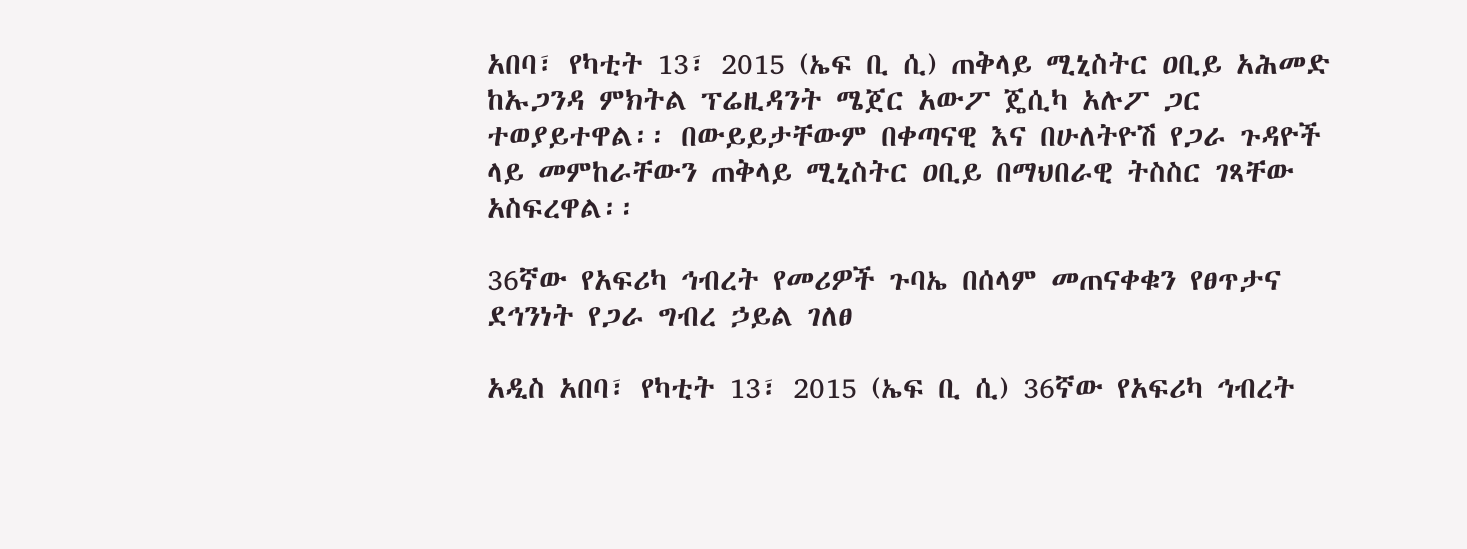አበባ፣ የካቲት 13፣ 2015 (ኤፍ ቢ ሲ) ጠቅላይ ሚኒስትር ዐቢይ አሕመድ ከኡጋንዳ ምክትል ፕሬዚዳንት ሜጀር አውፖ ጄሲካ አሉፖ ጋር ተወያይተዋል፡፡ በውይይታቸውም በቀጣናዊ እና በሁለትዮሽ የጋራ ጉዳዮች ላይ መምከራቸውን ጠቅላይ ሚኒስትር ዐቢይ በማህበራዊ ትስስር ገጻቸው አስፍረዋል፡፡

36ኛው የአፍሪካ ኅብረት የመሪዎች ጉባኤ በሰላም መጠናቀቁን የፀጥታና ደኅንነት የጋራ ግብረ ኃይል ገለፀ

አዲስ አበባ፣ የካቲት 13፣ 2015 (ኤፍ ቢ ሲ) 36ኛው የአፍሪካ ኅብረት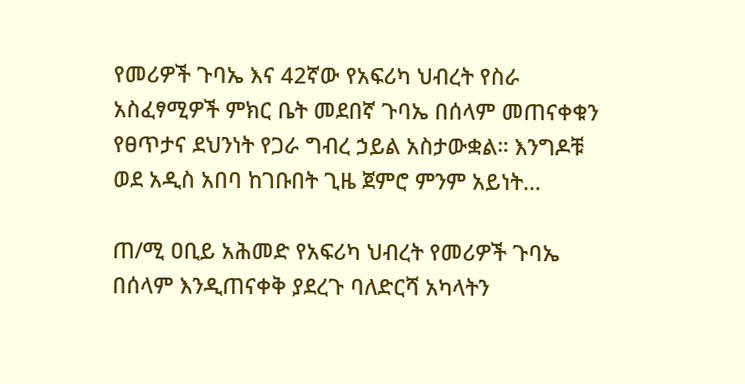የመሪዎች ጉባኤ እና 42ኛው የአፍሪካ ህብረት የስራ አስፈፃሚዎች ምክር ቤት መደበኛ ጉባኤ በሰላም መጠናቀቁን የፀጥታና ደህንነት የጋራ ግብረ ኃይል አስታውቋል። እንግዶቹ ወደ አዲስ አበባ ከገቡበት ጊዜ ጀምሮ ምንም አይነት…

ጠ/ሚ ዐቢይ አሕመድ የአፍሪካ ህብረት የመሪዎች ጉባኤ በሰላም እንዲጠናቀቅ ያደረጉ ባለድርሻ አካላትን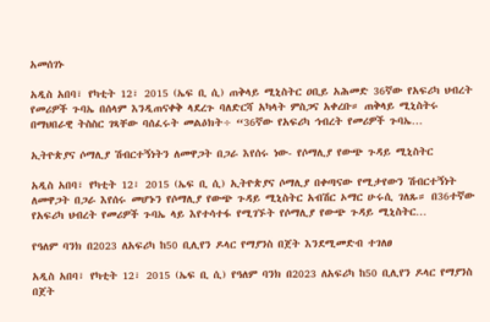አመሰገኑ

አዲስ አበባ፣ የካቲት 12፣ 2015 (ኤፍ ቢ ሲ) ጠቅላይ ሚኒስትር ዐቢይ አሕመድ 36ኛው የአፍሪካ ህብረት የመሪዎች ጉባኤ በሰላም እንዲጠናቀቅ ላደረጉ ባለድርሻ አካላት ምስጋና አቀረቡ። ጠቅላይ ሚኒስትሩ በማህበራዊ ትስስር ገጻቸው ባሰፈሩት መልዕክት÷ “36ኛው የአፍሪካ ኅብረት የመሪዎች ጉባኤ…

ኢትዮጵያና ሶማሊያ ሽብርተኝነትን ለመዋጋት በጋራ እየሰሩ ነው- የሶማሊያ የውጭ ጉዳይ ሚኒስትር

አዲስ አበባ፣ የካቲት 12፣ 2015 (ኤፍ ቢ ሲ) ኢትዮጵያና ሶማሊያ በቀጣናው የሚታየውን ሽብርተኝነት ለመዋጋት በጋራ እየሰሩ መሆኑን የሶማሊያ የውጭ ጉዳይ ሚኒስትር አብሽር ኦማር ሁሩሲ ገለጹ። በ36ተኛው የአፍሪካ ህብረት የመሪዎች ጉባኤ ላይ እየተሳተፋ የሚገኙት የሶማሊያ የውጭ ጉዳይ ሚኒስትር…

የዓለም ባንክ በ2023 ለአፍሪካ ከ50 ቢሊየን ዶላር የማያንስ በጀት እንደሚመድብ ተገለፀ

አዲስ አበባ፣ የካቲት 12፣ 2015 (ኤፍ ቢ ሲ) የዓለም ባንክ በ2023 ለአፍሪካ ከ50 ቢሊየን ዶላር የማያንስ በጀት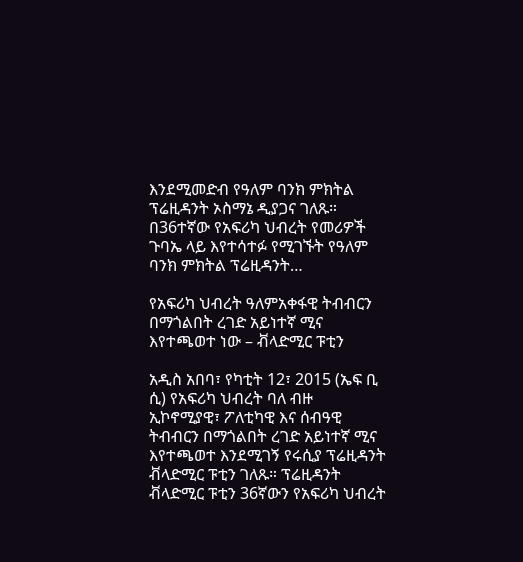እንደሚመድብ የዓለም ባንክ ምክትል ፕሬዚዳንት ኦስማኔ ዲያጋና ገለጹ። በ36ተኛው የአፍሪካ ህብረት የመሪዎች ጉባኤ ላይ እየተሳተፉ የሚገኙት የዓለም ባንክ ምክትል ፕሬዚዳንት…

የአፍሪካ ህብረት ዓለምአቀፋዊ ትብብርን በማጎልበት ረገድ አይነተኛ ሚና እየተጫወተ ነው – ቭላድሚር ፑቲን

አዲስ አበባ፣ የካቲት 12፣ 2015 (ኤፍ ቢ ሲ) የአፍሪካ ህብረት ባለ ብዙ ኢኮኖሚያዊ፣ ፖለቲካዊ እና ሰብዓዊ ትብብርን በማጎልበት ረገድ አይነተኛ ሚና  እየተጫወተ እንደሚገኝ የሩሲያ ፕሬዚዳንት ቭላድሚር ፑቲን ገለጹ። ፕሬዚዳንት ቭላድሚር ፑቲን 36ኛውን የአፍሪካ ህብረት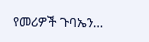የመሪዎች ጉባኤን…